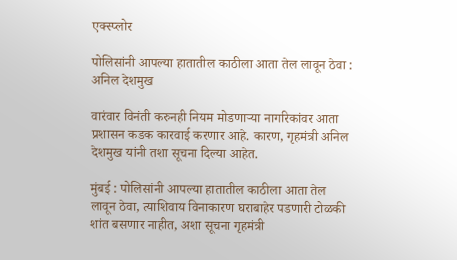एक्स्प्लोर

पोलिसांनी आपल्या हातातील काठीला आता तेल लावून ठेवा : अनिल देशमुख

वारंवार विनंती करुनही नियम मोडणाऱ्या नागरिकांवर आता प्रशासन कडक कारवाई करणार आहे. कारण, गृहमंत्री अनिल देशमुख यांनी तशा सूचना दिल्या आहेत.

मुंबई : पोलिसांनी आपल्या हातातील काठीला आता तेल लावून ठेवा, त्याशिवाय विनाकारण घराबाहेर पडणारी टोळकी शांत बसणार नाहीत, अशा सूचना गृहमंत्री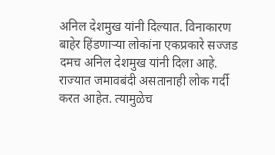अनिल देशमुख यांनी दिल्यात. विनाकारण बाहेर हिंडणाऱ्या लोकांना एकप्रकारे सज्जड दमच अनिल देशमुख यांनी दिला आहे. राज्यात जमावबंदी असतानाही लोक गर्दी करत आहेत. त्यामुळेच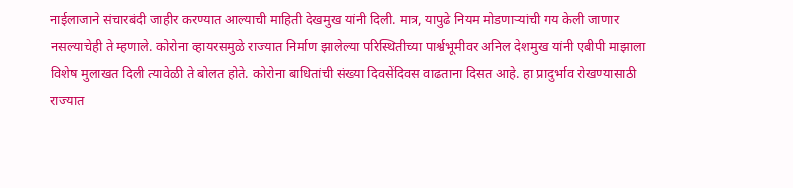नाईलाजाने संचारबंदी जाहीर करण्यात आल्याची माहिती देखमुख यांनी दिली. मात्र, यापुढे नियम मोडणाऱ्यांची गय केली जाणार नसल्याचेही ते म्हणाले. कोरोना व्हायरसमुळे राज्यात निर्माण झालेल्या परिस्थितीच्या पार्श्वभूमीवर अनिल देशमुख यांनी एबीपी माझाला विशेष मुलाखत दिली त्यावेळी ते बोलत होते. कोरोना बाधितांची संख्या दिवसेंदिवस वाढताना दिसत आहे. हा प्रादुर्भाव रोखण्यासाठी राज्यात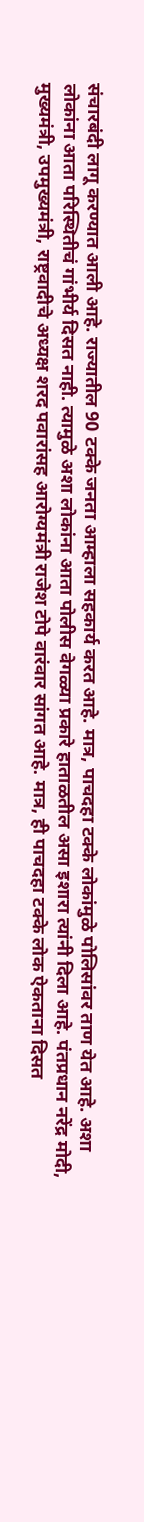संचारबंदी लागू करण्यात आली आहे. राज्यातील 90 टक्के जनता आम्हाला सहकार्य करत आहे. मात्र, पाचदहा टक्के लोकांमुळे पोलिसांवर ताण येत आहे. अशा लोकांना आता परिस्थितीचं गांभीर्य दिसत नाही. त्यामुळे अशा लोकांना आता पोलीस वेगळ्या प्रकारे हाताळतील असा इशारा त्यांनी दिला आहे. पंतप्रधान नरेंद्र मोदी, मुख्यमंत्री, उपमुख्यमंत्री, राष्ट्रवादीचे अध्यक्ष शरद पवारांसह आरोग्यमंत्री राजेश टोपे वारंवार सांगत आहे. मात्र, ही पाचदहा टक्के लोक ऐकताना दिसत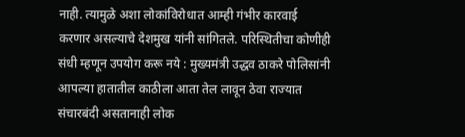नाही. त्यामुळे अशा लोकांविरोधात आम्ही गंभीर कारवाई करणार असल्याचे देशमुख यांनी सांगितले. परिस्थितीचा कोणीही संधी म्हणून उपयोग करू नये : मुख्यमंत्री उद्धव ठाकरे पोलिसांनी आपल्या हातातील काठीला आता तेल लावून ठेवा राज्यात संचारबंदी असतानाही लोक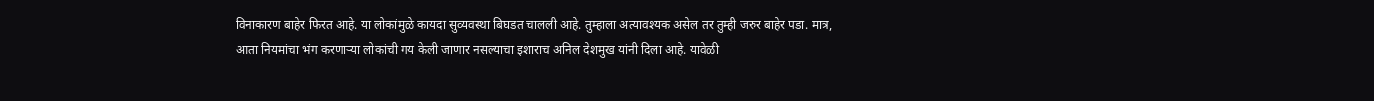विनाकारण बाहेर फिरत आहे. या लोकांमुळे कायदा सुव्यवस्था बिघडत चालली आहे. तुम्हाला अत्यावश्यक असेल तर तुम्ही जरुर बाहेर पडा. मात्र, आता नियमांचा भंग करणाऱ्या लोकांची गय केली जाणार नसल्याचा इशाराच अनिल देशमुख यांनी दिला आहे. यावेळी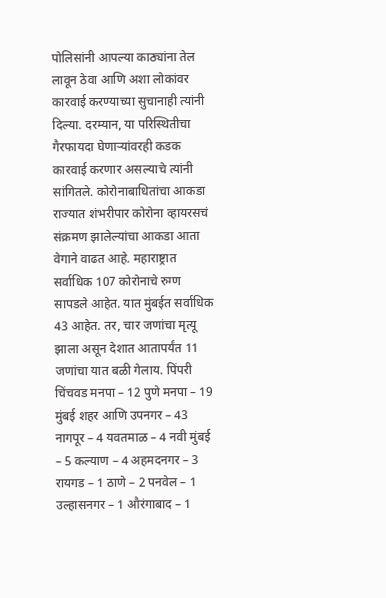पोलिसांनी आपल्या काठ्यांना तेल लावून ठेवा आणि अशा लोकांवर कारवाई करण्याच्या सुचानाही त्यांनी दिल्या. दरम्यान, या परिस्थितीचा गैरफायदा घेणाऱ्यांवरही कडक कारवाई करणार असल्याचे त्यांनी सांगितले. कोरोनाबाधितांचा आकडा राज्यात शंभरीपार कोरोना व्हायरसचं संक्रमण झालेल्यांचा आकडा आता वेगाने वाढत आहे. महाराष्ट्रात सर्वाधिक 107 कोरोनाचे रुग्ण सापडले आहेत. यात मुंबईत सर्वाधिक 43 आहेत. तर, चार जणांचा मृत्यू झाला असून देशात आतापर्यंत 11 जणांचा यात बळी गेलाय. पिंपरी चिंचवड मनपा – 12 पुणे मनपा – 19 मुंबई शहर आणि उपनगर – 43 नागपूर – 4 यवतमाळ – 4 नवी मुंबई – 5 कल्याण – 4 अहमदनगर – 3 रायगड – 1 ठाणे – 2 पनवेल – 1 उल्हासनगर – 1 औरंगाबाद – 1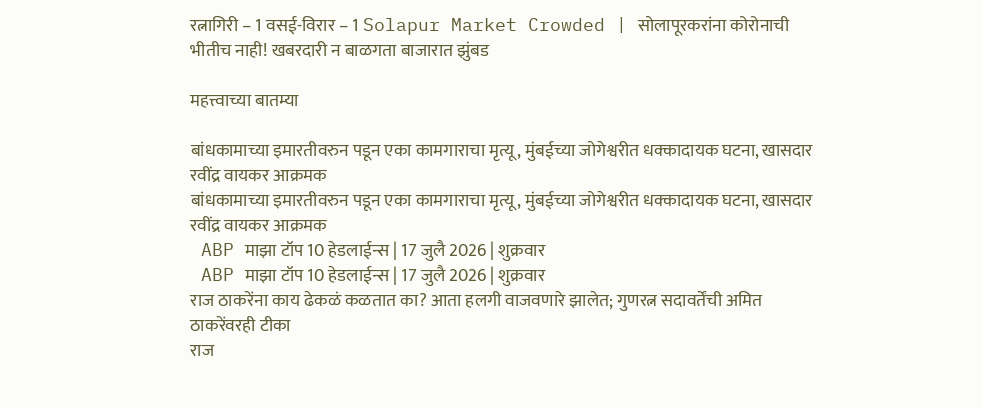रत्नागिरी – 1 वसई-विरार – 1 Solapur Market Crowded | सोलापूरकरांना कोरोनाची भीतीच नाही! खबरदारी न बाळगता बाजारात झुंबड

महत्त्वाच्या बातम्या

बांधकामाच्या इमारतीवरुन पडून एका कामगाराचा मृत्यू, मुंबईच्या जोगेश्वरीत धक्कादायक घटना, खासदार रवींद्र वायकर आक्रमक
बांधकामाच्या इमारतीवरुन पडून एका कामगाराचा मृत्यू, मुंबईच्या जोगेश्वरीत धक्कादायक घटना, खासदार रवींद्र वायकर आक्रमक
 ABP माझा टॉप 10 हेडलाईन्स | 17 जुलै 2026 | शुक्रवार
 ABP माझा टॉप 10 हेडलाईन्स | 17 जुलै 2026 | शुक्रवार
राज ठाकरेंना काय ढेकळं कळतात का? आता हलगी वाजवणारे झालेत; गुणरत्न सदावर्तेंची अमित ठाकरेंवरही टीका
राज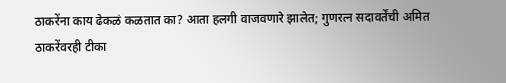ठाकरेंना काय ढेकळं कळतात का? आता हलगी वाजवणारे झालेत; गुणरत्न सदावर्तेंची अमित ठाकरेंवरही टीका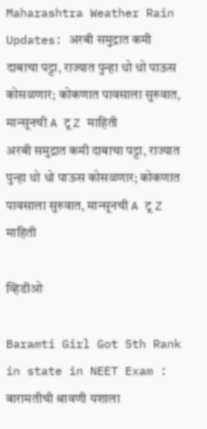Maharashtra Weather Rain Updates: अरबी समुद्रात कमी दाबाचा पट्टा, राज्यात पुन्हा धो धो पाऊस कोसळणार; कोकणात पावसाला सुरुवात, मान्सूनची A टू Z माहिती
अरबी समुद्रात कमी दाबाचा पट्टा, राज्यात पुन्हा धो धो पाऊस कोसळणार; कोकणात पावसाला सुरुवात, मान्सूनची A टू Z माहिती

व्हिडीओ

Baramti Girl Got 5th Rank in state in NEET Exam : बारामतीची श्रावणी यशाला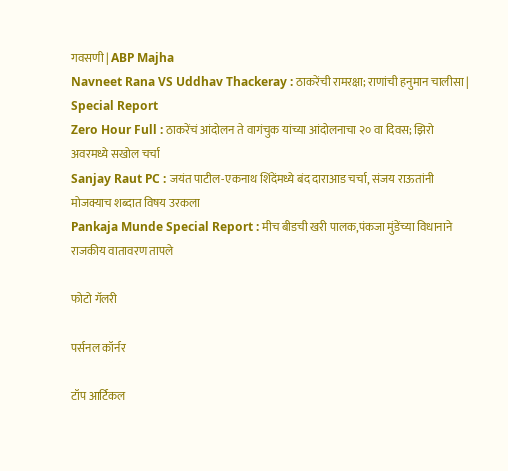गवसणी | ABP Majha
Navneet Rana VS Uddhav Thackeray : ठाकरेंची रामरक्षा; राणांची हनुमान चालीसा | Special Report
Zero Hour Full : ठाकरेंचं आंदोलन ते वागंचुक यांच्या आंदोलनाचा २० वा दिवस; झिरो अवरमध्ये सखोल चर्चा
Sanjay Raut PC : जयंत पाटील-एकनाथ शिंदेंमध्ये बंद दाराआड चर्चा, संजय राऊतांनी मोजक्याच शब्दात विषय उरकला
Pankaja Munde Special Report : मीच बीडची खरी पालक,पंकजा मुंडेंच्या विधानाने राजकीय वातावरण तापले

फोटो गॅलरी

पर्सनल कॉर्नर

टॉप आर्टिकल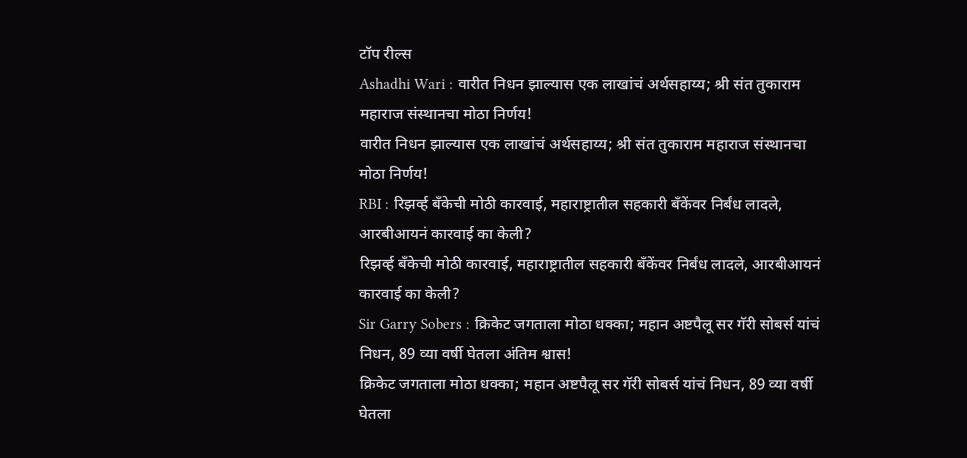टॉप रील्स
Ashadhi Wari : वारीत निधन झाल्यास एक लाखांचं अर्थसहाय्य; श्री संत तुकाराम महाराज संस्थानचा मोठा निर्णय!
वारीत निधन झाल्यास एक लाखांचं अर्थसहाय्य; श्री संत तुकाराम महाराज संस्थानचा मोठा निर्णय!
RBI : रिझर्व्ह बँकेची मोठी कारवाई, महाराष्ट्रातील सहकारी बँकेंवर निर्बंध लादले, आरबीआयनं कारवाई का केली?
रिझर्व्ह बँकेची मोठी कारवाई, महाराष्ट्रातील सहकारी बँकेंवर निर्बंध लादले, आरबीआयनं कारवाई का केली?
Sir Garry Sobers : क्रिकेट जगताला मोठा धक्का; महान अष्टपैलू सर गॅरी सोबर्स यांचं निधन, 89 व्या वर्षी घेतला अंतिम श्वास!
क्रिकेट जगताला मोठा धक्का; महान अष्टपैलू सर गॅरी सोबर्स यांचं निधन, 89 व्या वर्षी घेतला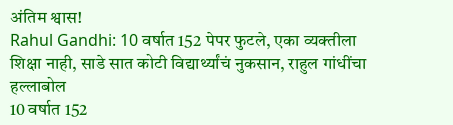अंतिम श्वास!
Rahul Gandhi: 10 वर्षात 152 पेपर फुटले, एका व्यक्तीला शिक्षा नाही, साडे सात कोटी विद्यार्थ्यांचं नुकसान, राहुल गांधींचा हल्लाबोल
10 वर्षात 152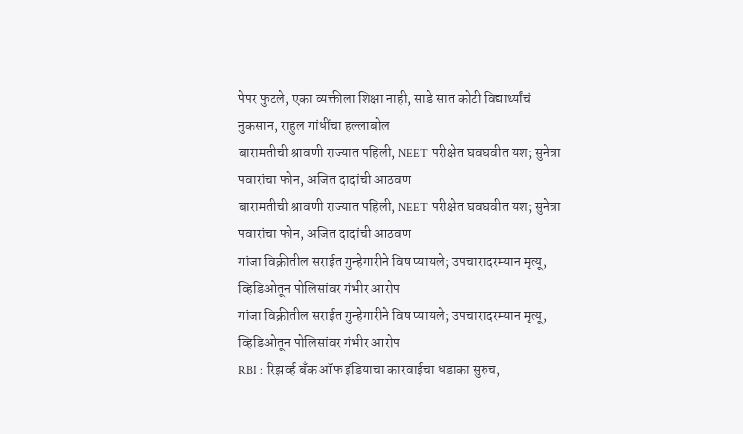पेपर फुटले, एका व्यक्तीला शिक्षा नाही, साडे सात कोटी विद्यार्थ्यांचं नुकसान, राहुल गांधींचा हल्लाबोल
बारामतीची श्रावणी राज्यात पहिली, NEET परीक्षेत घवघवीत यश; सुनेत्रा पवारांचा फोन, अजित दादांची आठवण
बारामतीची श्रावणी राज्यात पहिली, NEET परीक्षेत घवघवीत यश; सुनेत्रा पवारांचा फोन, अजित दादांची आठवण
गांजा विक्रीतील सराईत गुन्हेगारीने विष प्यायले; उपचारादरम्यान मृत्यू, व्हिडिओतून पोलिसांवर गंभीर आरोप
गांजा विक्रीतील सराईत गुन्हेगारीने विष प्यायले; उपचारादरम्यान मृत्यू, व्हिडिओतून पोलिसांवर गंभीर आरोप
RBI : रिझर्व्ह बँक ऑफ इंडियाचा कारवाईचा धडाका सुरुच,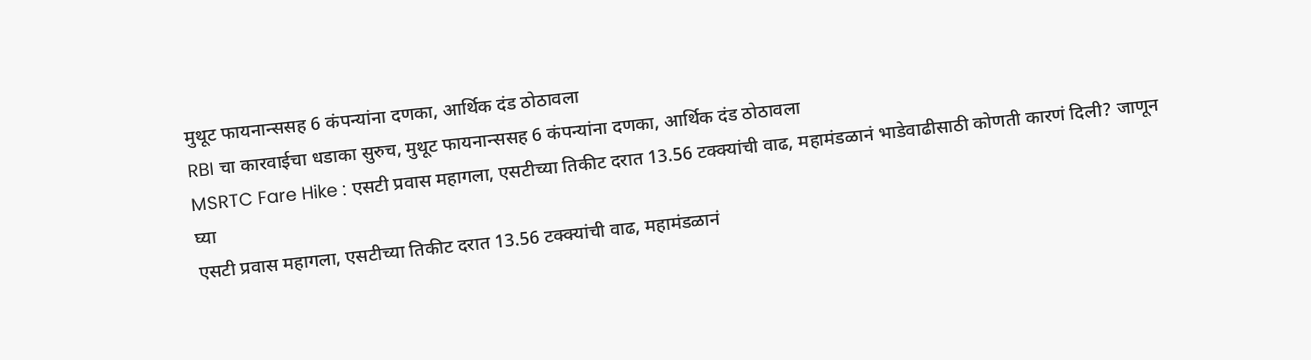मुथूट फायनान्ससह 6 कंपन्यांना दणका, आर्थिक दंड ठोठावला
RBI चा कारवाईचा धडाका सुरुच, मुथूट फायनान्ससह 6 कंपन्यांना दणका, आर्थिक दंड ठोठावला
MSRTC Fare Hike : एसटी प्रवास महागला, एसटीच्या तिकीट दरात 13.56 टक्क्यांची वाढ, महामंडळानं भाडेवाढीसाठी कोणती कारणं दिली? जाणून घ्या
एसटी प्रवास महागला, एसटीच्या तिकीट दरात 13.56 टक्क्यांची वाढ, महामंडळानं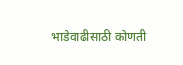भाडेवाढीसाठी कोणती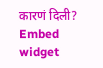कारणं दिली?
Embed widget